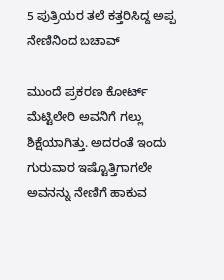5 ಪುತ್ರಿಯರ ತಲೆ ಕತ್ತರಿಸಿದ್ದ ಅಪ್ಪ ನೇಣಿನಿಂದ ಬಚಾವ್

ಮುಂದೆ ಪ್ರಕರಣ ಕೋರ್ಟ್ ಮೆಟ್ಟಿಲೇರಿ ಅವನಿಗೆ ಗಲ್ಲು ಶಿಕ್ಷೆಯಾಗಿತ್ತು. ಅದರಂತೆ ಇಂದು ಗುರುವಾರ ಇಷ್ಟೊತ್ತಿಗಾಗಲೇ ಅವನನ್ನು ನೇಣಿಗೆ ಹಾಕುವ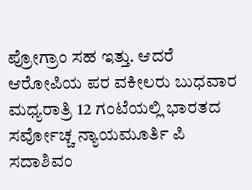ಪ್ರೋಗ್ರಾಂ ಸಹ ಇತ್ತು. ಆದರೆ ಆರೋಪಿಯ ಪರ ವಕೀಲರು ಬುಧವಾರ ಮಧ್ಯರಾತ್ರಿ 12 ಗಂಟೆಯಲ್ಲಿ ಭಾರತದ ಸರ್ವೋಚ್ಚ ನ್ಯಾಯಮೂರ್ತಿ ಪಿ ಸದಾಶಿವಂ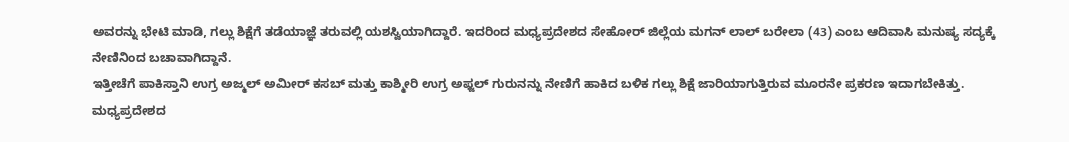ಅವರನ್ನು ಭೇಟಿ ಮಾಡಿ, ಗಲ್ಲು ಶಿಕ್ಷೆಗೆ ತಡೆಯಾಜ್ಞೆ ತರುವಲ್ಲಿ ಯಶಸ್ವಿಯಾಗಿದ್ದಾರೆ. ಇದರಿಂದ ಮಧ್ಯಪ್ರದೇಶದ ಸೇಹೋರ್ ಜಿಲ್ಲೆಯ ಮಗನ್ ಲಾಲ್ ಬರೇಲಾ (43) ಎಂಬ ಆದಿವಾಸಿ ಮನುಷ್ಯ ಸದ್ಯಕ್ಕೆ ನೇಣಿನಿಂದ ಬಚಾವಾಗಿದ್ದಾನೆ.
ಇತ್ತೀಚೆಗೆ ಪಾಕಿಸ್ತಾನಿ ಉಗ್ರ ಅಜ್ಮಲ್ ಅಮೀರ್ ಕಸಬ್ ಮತ್ತು ಕಾಶ್ಮೀರಿ ಉಗ್ರ ಅಫ್ಜಲ್ ಗುರುನನ್ನು ನೇಣಿಗೆ ಹಾಕಿದ ಬಳಿಕ ಗಲ್ಲು ಶಿಕ್ಷೆ ಜಾರಿಯಾಗುತ್ತಿರುವ ಮೂರನೇ ಪ್ರಕರಣ ಇದಾಗಬೇಕಿತ್ತು. ಮಧ್ಯಪ್ರದೇಶದ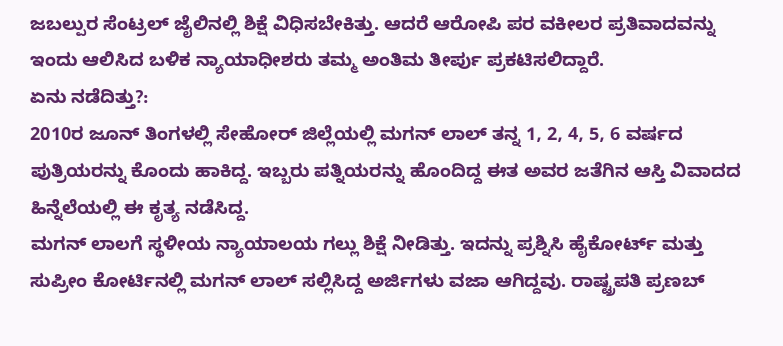ಜಬಲ್ಪುರ ಸೆಂಟ್ರಲ್ ಜೈಲಿನಲ್ಲಿ ಶಿಕ್ಷೆ ವಿಧಿಸಬೇಕಿತ್ತು. ಆದರೆ ಆರೋಪಿ ಪರ ವಕೀಲರ ಪ್ರತಿವಾದವನ್ನು ಇಂದು ಆಲಿಸಿದ ಬಳಿಕ ನ್ಯಾಯಾಧೀಶರು ತಮ್ಮ ಅಂತಿಮ ತೀರ್ಪು ಪ್ರಕಟಿಸಲಿದ್ದಾರೆ.
ಏನು ನಡೆದಿತ್ತು?:
2010ರ ಜೂನ್ ತಿಂಗಳಲ್ಲಿ ಸೇಹೋರ್ ಜಿಲ್ಲೆಯಲ್ಲಿ ಮಗನ್ ಲಾಲ್ ತನ್ನ 1, 2, 4, 5, 6 ವರ್ಷದ ಪುತ್ರಿಯರನ್ನು ಕೊಂದು ಹಾಕಿದ್ದ. ಇಬ್ಬರು ಪತ್ನಿಯರನ್ನು ಹೊಂದಿದ್ದ ಈತ ಅವರ ಜತೆಗಿನ ಆಸ್ತಿ ವಿವಾದದ ಹಿನ್ನೆಲೆಯಲ್ಲಿ ಈ ಕೃತ್ಯ ನಡೆಸಿದ್ದ.
ಮಗನ್ ಲಾಲಗೆ ಸ್ಥಳೀಯ ನ್ಯಾಯಾಲಯ ಗಲ್ಲು ಶಿಕ್ಷೆ ನೀಡಿತ್ತು. ಇದನ್ನು ಪ್ರಶ್ನಿಸಿ ಹೈಕೋರ್ಟ್ ಮತ್ತು ಸುಪ್ರೀಂ ಕೋರ್ಟಿನಲ್ಲಿ ಮಗನ್ ಲಾಲ್ ಸಲ್ಲಿಸಿದ್ದ ಅರ್ಜಿಗಳು ವಜಾ ಆಗಿದ್ದವು. ರಾಷ್ಟ್ರಪತಿ ಪ್ರಣಬ್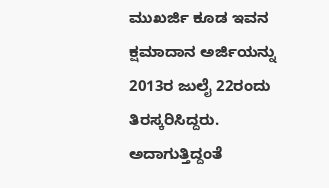ಮುಖರ್ಜಿ ಕೂಡ ಇವನ ಕ್ಷಮಾದಾನ ಅರ್ಜಿಯನ್ನು 2013ರ ಜುಲೈ 22ರಂದು ತಿರಸ್ಕರಿಸಿದ್ದರು. ಅದಾಗುತ್ತಿದ್ದಂತೆ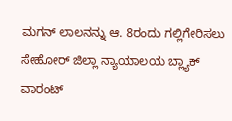ಮಗನ್ ಲಾಲನನ್ನು ಆ. 8ರಂದು ಗಲ್ಲಿಗೇರಿಸಲು ಸೇಹೋರ್ ಜಿಲ್ಲಾ ನ್ಯಾಯಾಲಯ ಬ್ಲ್ಯಾಕ್ ವಾರಂಟ್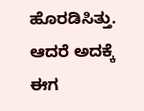ಹೊರಡಿಸಿತ್ತು. ಆದರೆ ಅದಕ್ಕೆ ಈಗ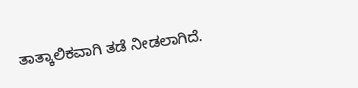ತಾತ್ಕಾಲಿಕವಾಗಿ ತಡೆ ನೀಡಲಾಗಿದೆ.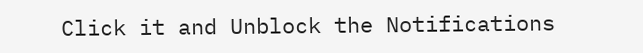Click it and Unblock the Notifications